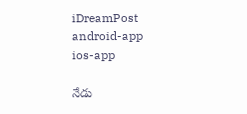iDreamPost
android-app
ios-app

నేడు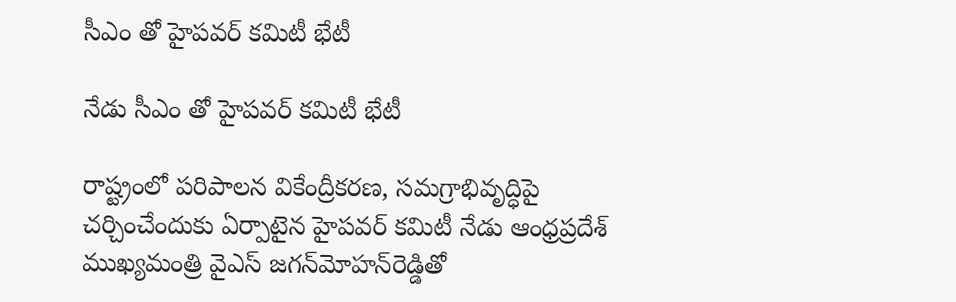సీఎం తో హైపవర్ కమిటీ భేటీ

నేడు సీఎం తో హైపవర్ కమిటీ భేటీ

రాష్ట్రంలో పరిపాలన వికేంద్రీకరణ, సమగ్రాభివృద్ధిపై చర్చించేందుకు ఏర్పాటైన హైపవర్‌ కమిటీ నేడు ఆంధ్రప్రదేశ్‌ ముఖ్యమంత్రి వైఎస్‌ జగన్‌మోహన్‌రెడ్డితో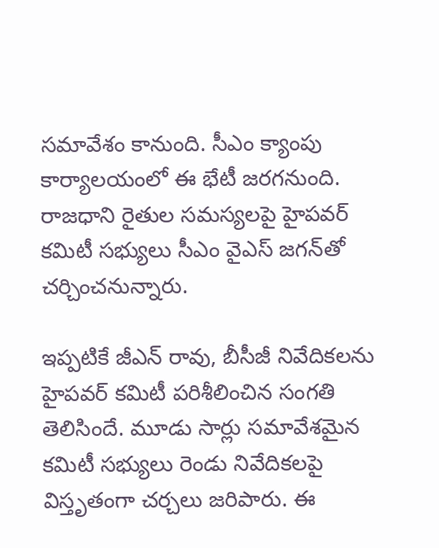సమావేశం కానుంది. సీఎం క్యాంపు కార్యాలయంలో ఈ భేటీ జరగనుంది. రాజధాని రైతుల సమస్యలపై హైపవర్‌ కమిటీ సభ్యులు సీఎం వైఎస్‌ జగన్‌తో చర్చించనున్నారు.

ఇప్పటికే జీఎన్‌ రావు, బీసీజీ నివేదికలను హైపవర్‌ కమిటీ పరిశీలించిన సంగతి తెలిసిందే. మూడు సార్లు సమావేశమైన కమిటీ సభ్యులు రెండు నివేదికలపై విస్తృతంగా చర్చలు జరిపారు. ఈ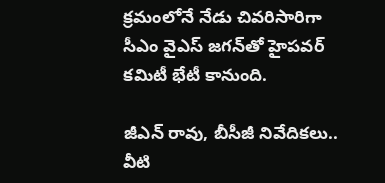క్రమంలోనే నేడు చివరిసారిగా సీఎం వైఎస్‌ జగన్‌తో హైపవర్‌ కమిటీ భేటీ కానుంది.

జీఎన్‌ రావు, బీసీజీ నివేదికలు.. వీటి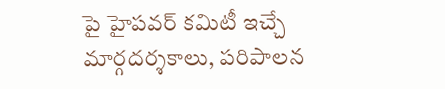పై హైపవర్ కమిటీ ఇచ్చే మార్గదర్శకాలు, పరిపాలన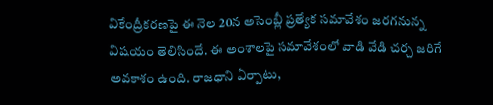వికేంద్రీకరణపై ఈ నెల 20న అసెంబ్లీ ప్రత్యేక సమావేశం జరగనున్న విషయం తెలిసిందే. ఈ అంశాలపై సమావేశంలో వాడి వేడి చర్చ జరిగే అవకాశం ఉంది. రాజధాని ఏర్పాటు,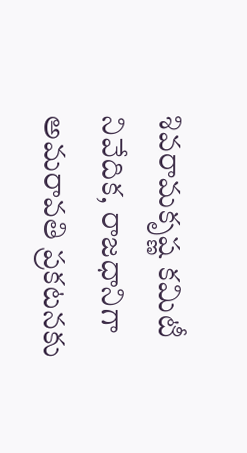శివరామకృష్ణ కమిటీ నివేదిక, రాజధానిగా అమరావతి ప్రకటనకు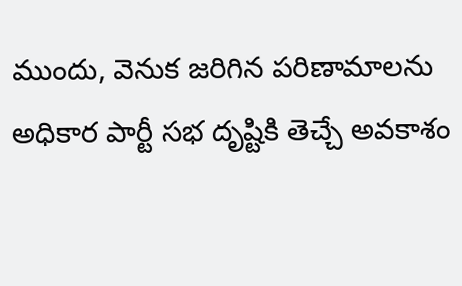ముందు, వెనుక జరిగిన పరిణామాలను అధికార పార్టీ సభ దృష్టికి తెచ్చే అవకాశం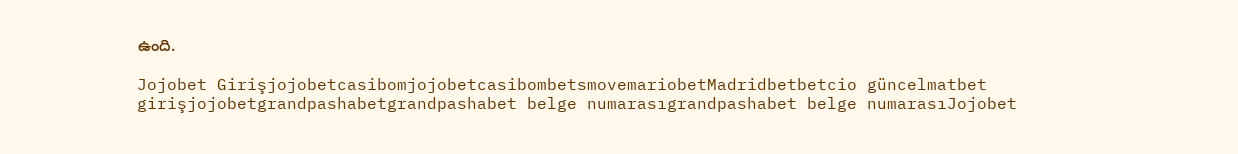ఉంది.

Jojobet GirişjojobetcasibomjojobetcasibombetsmovemariobetMadridbetbetcio güncelmatbet girişjojobetgrandpashabetgrandpashabet belge numarasıgrandpashabet belge numarasıJojobet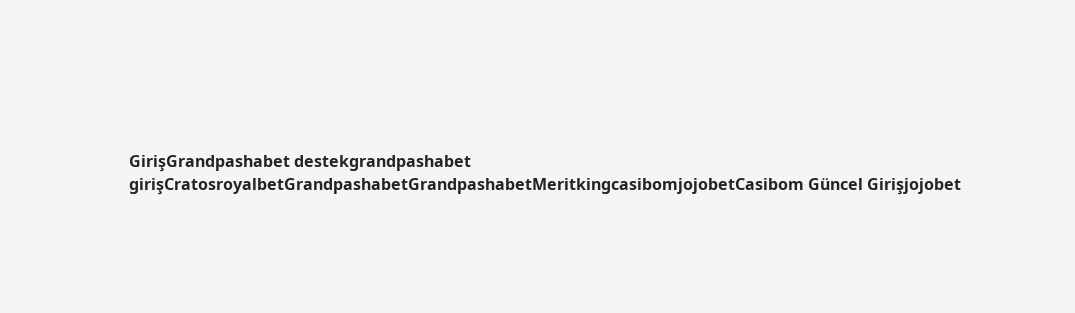GirişGrandpashabet destekgrandpashabet girişCratosroyalbetGrandpashabetGrandpashabetMeritkingcasibomjojobetCasibom Güncel Girişjojobet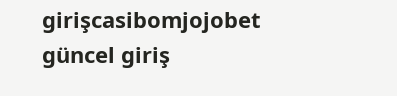girişcasibomjojobet güncel giriş